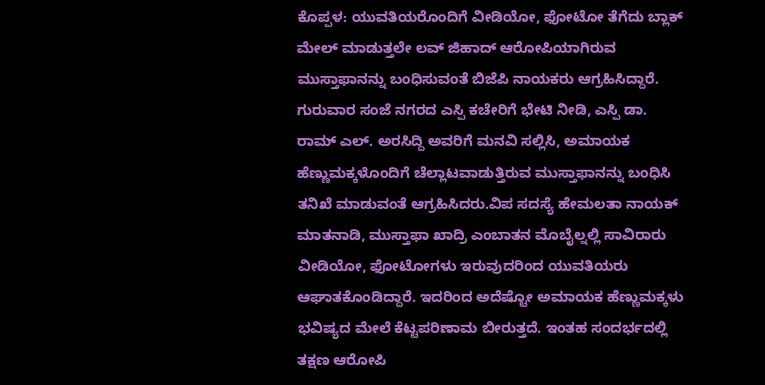ಕೊಪ್ಪಳ: ಯುವತಿಯರೊಂದಿಗೆ ವೀಡಿಯೋ, ಫೋಟೋ ತೆಗೆದು ಬ್ಲಾಕ್ ಮೇಲ್ ಮಾಡುತ್ತಲೇ ಲವ್ ಜಿಹಾದ್ ಆರೋಪಿಯಾಗಿರುವ ಮುಸ್ತಾಫಾನನ್ನು ಬಂಧಿಸುವಂತೆ ಬಿಜೆಪಿ ನಾಯಕರು ಆಗ್ರಹಿಸಿದ್ದಾರೆ.
ಗುರುವಾರ ಸಂಜೆ ನಗರದ ಎಸ್ಪಿ ಕಚೇರಿಗೆ ಭೇಟಿ ನೀಡಿ, ಎಸ್ಪಿ ಡಾ. ರಾಮ್ ಎಲ್. ಅರಸಿದ್ದಿ ಅವರಿಗೆ ಮನವಿ ಸಲ್ಲಿಸಿ, ಅಮಾಯಕ ಹೆಣ್ಣುಮಕ್ಕಳೊಂದಿಗೆ ಚೆಲ್ಲಾಟವಾಡುತ್ತಿರುವ ಮುಸ್ತಾಫಾನನ್ನು ಬಂಧಿಸಿ ತನಿಖೆ ಮಾಡುವಂತೆ ಆಗ್ರಹಿಸಿದರು.ವಿಪ ಸದಸ್ಯೆ ಹೇಮಲತಾ ನಾಯಕ್ ಮಾತನಾಡಿ, ಮುಸ್ತಾಫಾ ಖಾದ್ರಿ ಎಂಬಾತನ ಮೊಬೈಲ್ನಲ್ಲಿ ಸಾವಿರಾರು ವೀಡಿಯೋ, ಫೋಟೋಗಳು ಇರುವುದರಿಂದ ಯುವತಿಯರು ಆಘಾತಕೊಂಡಿದ್ದಾರೆ. ಇದರಿಂದ ಅದೆಷ್ಟೋ ಅಮಾಯಕ ಹೆಣ್ಣುಮಕ್ಕಳು ಭವಿಷ್ಯದ ಮೇಲೆ ಕೆಟ್ಟಪರಿಣಾಮ ಬೀರುತ್ತದೆ. ಇಂತಹ ಸಂದರ್ಭದಲ್ಲಿ ತಕ್ಷಣ ಆರೋಪಿ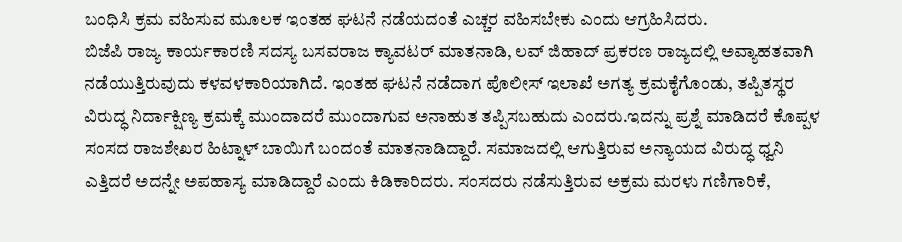ಬಂಧಿಸಿ ಕ್ರಮ ವಹಿಸುವ ಮೂಲಕ ಇಂತಹ ಘಟನೆ ನಡೆಯದಂತೆ ಎಚ್ಚರ ವಹಿಸಬೇಕು ಎಂದು ಆಗ್ರಹಿಸಿದರು.
ಬಿಜೆಪಿ ರಾಜ್ಯ ಕಾರ್ಯಕಾರಣಿ ಸದಸ್ಯ ಬಸವರಾಜ ಕ್ಯಾವಟರ್ ಮಾತನಾಡಿ, ಲವ್ ಜಿಹಾದ್ ಪ್ರಕರಣ ರಾಜ್ಯದಲ್ಲಿ ಅವ್ಯಾಹತವಾಗಿ ನಡೆಯುತ್ತಿರುವುದು ಕಳವಳಕಾರಿಯಾಗಿದೆ. ಇಂತಹ ಘಟನೆ ನಡೆದಾಗ ಪೊಲೀಸ್ ಇಲಾಖೆ ಅಗತ್ಯ ಕ್ರಮಕೈಗೊಂಡು, ತಪ್ಪಿತಸ್ಥರ ವಿರುದ್ಧ ನಿರ್ದಾಕ್ಷಿಣ್ಯ ಕ್ರಮಕ್ಕೆ ಮುಂದಾದರೆ ಮುಂದಾಗುವ ಅನಾಹುತ ತಪ್ಪಿಸಬಹುದು ಎಂದರು.ಇದನ್ನು ಪ್ರಶ್ನೆ ಮಾಡಿದರೆ ಕೊಪ್ಪಳ ಸಂಸದ ರಾಜಶೇಖರ ಹಿಟ್ನಾಳ್ ಬಾಯಿಗೆ ಬಂದಂತೆ ಮಾತನಾಡಿದ್ದಾರೆ. ಸಮಾಜದಲ್ಲಿ ಆಗುತ್ತಿರುವ ಅನ್ಯಾಯದ ವಿರುದ್ಧ ಧ್ವನಿ ಎತ್ತಿದರೆ ಅದನ್ನೇ ಅಪಹಾಸ್ಯ ಮಾಡಿದ್ದಾರೆ ಎಂದು ಕಿಡಿಕಾರಿದರು. ಸಂಸದರು ನಡೆಸುತ್ತಿರುವ ಅಕ್ರಮ ಮರಳು ಗಣಿಗಾರಿಕೆ,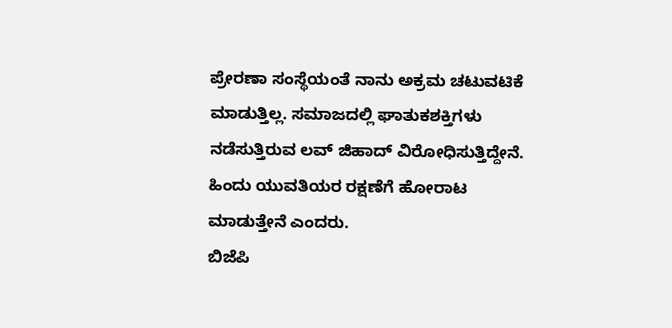ಪ್ರೇರಣಾ ಸಂಸ್ಥೆಯಂತೆ ನಾನು ಅಕ್ರಮ ಚಟುವಟಿಕೆ ಮಾಡುತ್ತಿಲ್ಲ. ಸಮಾಜದಲ್ಲಿ ಘಾತುಕಶಕ್ತಿಗಳು ನಡೆಸುತ್ತಿರುವ ಲವ್ ಜಿಹಾದ್ ವಿರೋಧಿಸುತ್ತಿದ್ದೇನೆ. ಹಿಂದು ಯುವತಿಯರ ರಕ್ಷಣೆಗೆ ಹೋರಾಟ ಮಾಡುತ್ತೇನೆ ಎಂದರು.
ಬಿಜೆಪಿ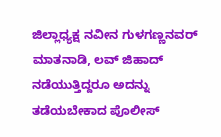ಜಿಲ್ಲಾಧ್ಯಕ್ಷ ನವೀನ ಗುಳಗಣ್ಣನವರ್ ಮಾತನಾಡಿ, ಲವ್ ಜಿಹಾದ್ ನಡೆಯುತ್ತಿದ್ದರೂ ಅದನ್ನು ತಡೆಯಬೇಕಾದ ಪೊಲೀಸ್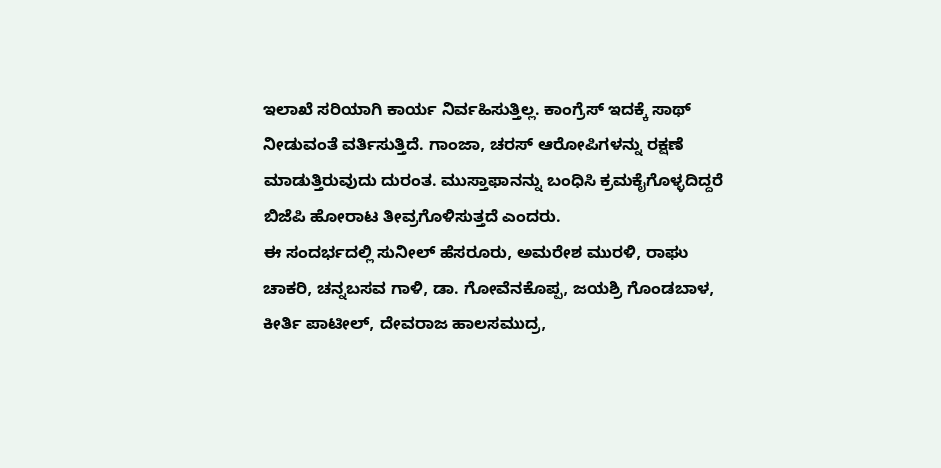ಇಲಾಖೆ ಸರಿಯಾಗಿ ಕಾರ್ಯ ನಿರ್ವಹಿಸುತ್ತಿಲ್ಲ. ಕಾಂಗ್ರೆಸ್ ಇದಕ್ಕೆ ಸಾಥ್ ನೀಡುವಂತೆ ವರ್ತಿಸುತ್ತಿದೆ. ಗಾಂಜಾ, ಚರಸ್ ಆರೋಪಿಗಳನ್ನು ರಕ್ಷಣೆ ಮಾಡುತ್ತಿರುವುದು ದುರಂತ. ಮುಸ್ತಾಫಾನನ್ನು ಬಂಧಿಸಿ ಕ್ರಮಕೈಗೊಳ್ಳದಿದ್ದರೆ ಬಿಜೆಪಿ ಹೋರಾಟ ತೀವ್ರಗೊಳಿಸುತ್ತದೆ ಎಂದರು.
ಈ ಸಂದರ್ಭದಲ್ಲಿ ಸುನೀಲ್ ಹೆಸರೂರು, ಅಮರೇಶ ಮುರಳಿ, ರಾಘು ಚಾಕರಿ, ಚನ್ನಬಸವ ಗಾಳಿ, ಡಾ. ಗೋವೆನಕೊಪ್ಪ, ಜಯಶ್ರಿ ಗೊಂಡಬಾಳ, ಕೀರ್ತಿ ಪಾಟೀಲ್, ದೇವರಾಜ ಹಾಲಸಮುದ್ರ,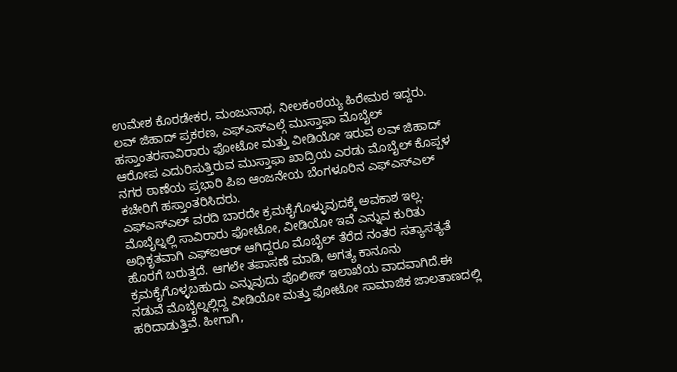ಉಮೇಶ ಕೊರಡೇಕರ, ಮಂಜುನಾಥ, ನೀಲಕಂಠಯ್ಯ ಹಿರೇಮಠ ಇದ್ದರು.
ಲವ್ ಜಿಹಾದ್ ಪ್ರಕರಣ, ಎಫ್ಎಸ್ಎಲ್ಗೆ ಮುಸ್ತಾಫಾ ಮೊಬೈಲ್ ಹಸ್ತಾಂತರಸಾವಿರಾರು ಫೋಟೋ ಮತ್ತು ವೀಡಿಯೋ ಇರುವ ಲವ್ ಜಿಹಾದ್ ಆರೋಪ ಎದುರಿಸುತ್ತಿರುವ ಮುಸ್ತಾಫಾ ಖಾದ್ರಿಯ ಎರಡು ಮೊಬೈಲ್ ಕೊಪ್ಪಳ ನಗರ ಠಾಣೆಯ ಪ್ರಭಾರಿ ಪಿಐ ಆಂಜನೇಯ ಬೆಂಗಳೂರಿನ ಎಫ್ಎಸ್ಎಲ್ ಕಚೇರಿಗೆ ಹಸ್ತಾಂತರಿಸಿದರು.
ಎಫ್ಎಸ್ಎಲ್ ವರದಿ ಬಾರದೇ ಕ್ರಮಕೈಗೊಳ್ಳುವುದಕ್ಕೆ ಅವಕಾಶ ಇಲ್ಲ. ಮೊಬೈಲ್ನಲ್ಲಿ ಸಾವಿರಾರು ಫೋಟೋ, ವೀಡಿಯೋ ಇವೆ ಎನ್ನುವ ಕುರಿತು ಅಧಿಕೃತವಾಗಿ ಎಫ್ಐಆರ್ ಆಗಿದ್ದರೂ ಮೊಬೈಲ್ ತೆರೆದ ನಂತರ ಸತ್ಯಾಸತ್ಯತೆ ಹೊರಗೆ ಬರುತ್ತದೆ. ಆಗಲೇ ತಪಾಸಣೆ ಮಾಡಿ, ಅಗತ್ಯ ಕಾನೂನು ಕ್ರಮಕೈಗೊಳ್ಳಬಹುದು ಎನ್ನುವುದು ಪೊಲೀಸ್ ಇಲಾಖೆಯ ವಾದವಾಗಿದೆ.ಈ ನಡುವೆ ಮೊಬೈಲ್ನಲ್ಲಿದ್ದ ವೀಡಿಯೋ ಮತ್ತು ಫೋಟೋ ಸಾಮಾಜಿಕ ಜಾಲತಾಣದಲ್ಲಿ ಹರಿದಾಡುತ್ತಿವೆ. ಹೀಗಾಗಿ,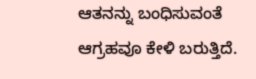ಆತನನ್ನು ಬಂಧಿಸುವಂತೆ ಆಗ್ರಹವೂ ಕೇಳಿ ಬರುತ್ತಿದೆ.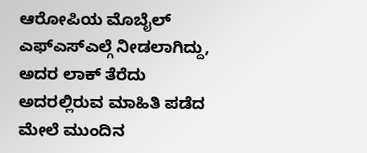ಆರೋಪಿಯ ಮೊಬೈಲ್ ಎಫ್ಎಸ್ಎಲ್ಗೆ ನೀಡಲಾಗಿದ್ದು, ಅದರ ಲಾಕ್ ತೆರೆದು ಅದರಲ್ಲಿರುವ ಮಾಹಿತಿ ಪಡೆದ ಮೇಲೆ ಮುಂದಿನ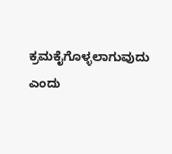ಕ್ರಮಕೈಗೊಳ್ಳಲಾಗುವುದು ಎಂದು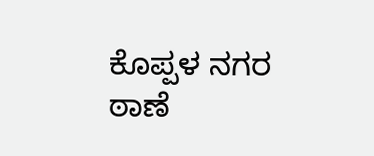ಕೊಪ್ಪಳ ನಗರ ಠಾಣೆ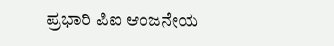ಪ್ರಭಾರಿ ಪಿಐ ಆಂಜನೇಯ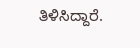ತಿಳಿಸಿದ್ದಾರೆ.